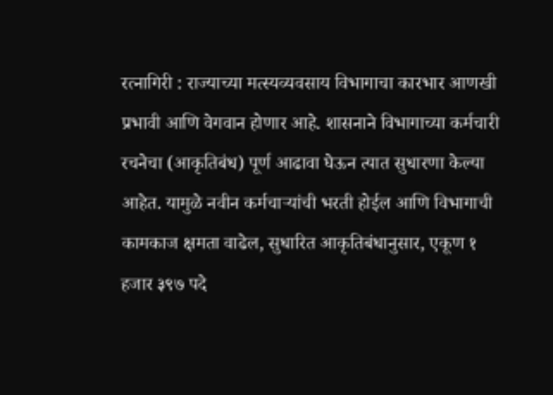रत्नागिरी : राज्याच्या मत्स्यव्यवसाय विभागाचा कारभार आणखी प्रभावी आणि वेगवान होणार आहे. शासनाने विभागाच्या कर्मचारी रचनेचा (आकृतिबंध) पूर्ण आढावा घेऊन त्यात सुधारणा केल्या आहेत. यामुळे नवीन कर्मचाऱ्यांची भरती होईल आणि विभागाची कामकाज क्षमता वाढेल, सुधारित आकृतिबंधानुसार, एकूण १ हजार ३९७ पदे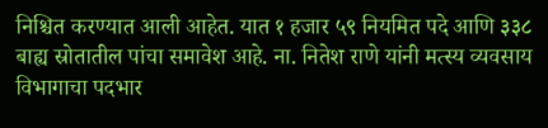निश्चित करण्यात आली आहेत. यात १ हजार ५९ नियमित पदे आणि ३३८ बाह्य स्रोतातील पांचा समावेश आहे. ना. नितेश राणे यांनी मत्स्य व्यवसाय विभागाचा पदभार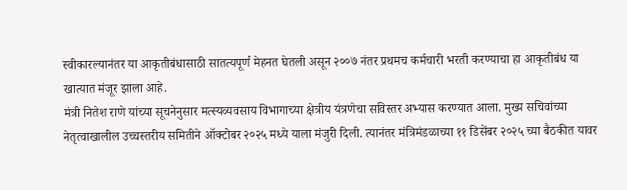स्वीकारल्यानंतर या आकृतीबंधासाठी सातत्यपूर्ण मेहनत घेतली असून २००७ नंतर प्रथमच कर्मचारी भरती करण्याचा हा आकृतीबंध या खात्यात मंजूर झाला आहे.
मंत्री नितेश राणे यांच्या सूचनेनुसार मत्स्यव्यवसाय विभागाच्या क्षेत्रीय यंत्रणेचा सविस्तर अभ्यास करण्यात आला. मुख्य सचिवांच्या नेतृत्वाखालील उच्चस्तरीय समितीने ऑक्टोबर २०२५ मध्ये याला मंजुरी दिली. त्यानंतर मंत्रिमंडळाच्या ११ डिसेंबर २०२५ च्या बैठकीत यावर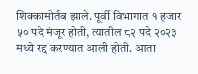शिक्कामोर्तब झाले. पूर्वी विभागात १ हजार ५० पदे मंजूर होती, त्यातील ८२ पदे २०२३ मध्ये रद्द करण्यात आली होती. आता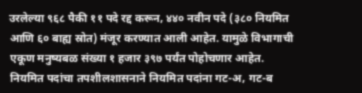उरलेल्या ९६८ पैकी ११ पदे रद्द करून, ४४० नवीन पदे (३८० नियमित आणि ६० बाह्य स्रोत) मंजूर करण्यात आली आहेत. यामुळे विभागाची एकूण मनुष्यबळ संख्या १ हजार ३९७ पर्यंत पोहोचणार आहेत.
नियमित पदांचा तपशीलशासनाने नियमित पदांना गट-अ, गट-ब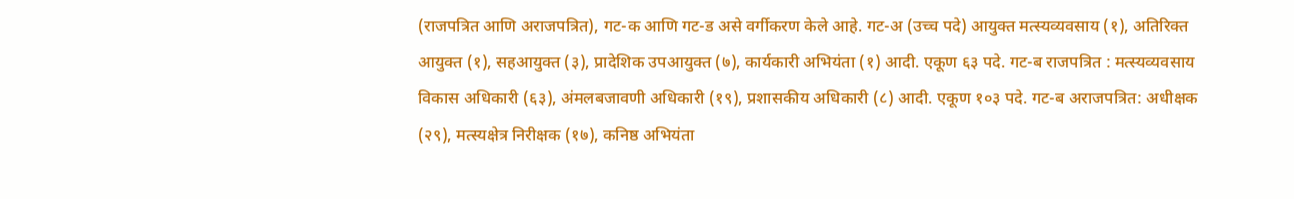(राजपत्रित आणि अराजपत्रित), गट-क आणि गट-ड असे वर्गीकरण केले आहे. गट-अ (उच्च पदे) आयुक्त मत्स्यव्यवसाय (१), अतिरिक्त आयुक्त (१), सहआयुक्त (३), प्रादेशिक उपआयुक्त (७), कार्यकारी अभियंता (१) आदी. एकूण ६३ पदे. गट-ब राजपत्रित : मत्स्यव्यवसाय विकास अधिकारी (६३), अंमलबजावणी अधिकारी (१९), प्रशासकीय अधिकारी (८) आदी. एकूण १०३ पदे. गट-ब अराजपत्रित: अधीक्षक (२९), मत्स्यक्षेत्र निरीक्षक (१७), कनिष्ठ अभियंता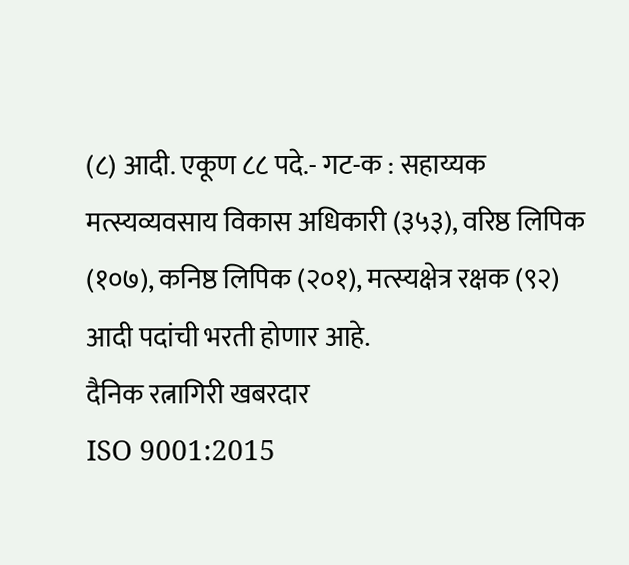(८) आदी. एकूण ८८ पदे.- गट-क : सहाय्यक मत्स्यव्यवसाय विकास अधिकारी (३५३), वरिष्ठ लिपिक (१०७), कनिष्ठ लिपिक (२०१), मत्स्यक्षेत्र रक्षक (९२) आदी पदांची भरती होणार आहे.
दैनिक रत्नागिरी खबरदार
ISO 9001:2015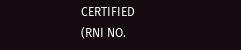CERTIFIED
(RNI NO.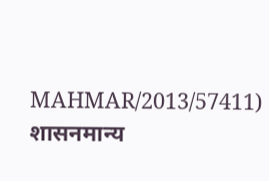MAHMAR/2013/57411)
शासनमान्य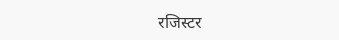रजिस्टर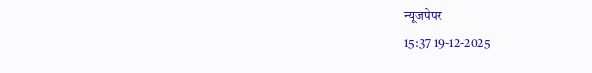न्यूजपेपर
15:37 19-12-2025